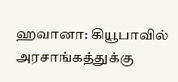ஹவானா: கியூபாவில் அரசாங்கத்துக்கு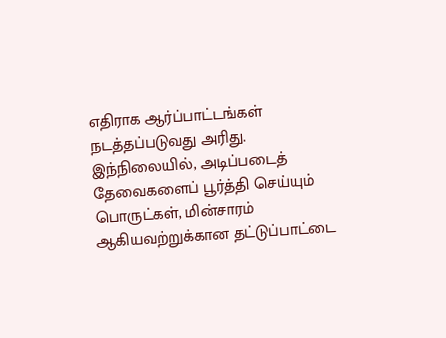எதிராக ஆர்ப்பாட்டங்கள் நடத்தப்படுவது அரிது.
இந்நிலையில், அடிப்படைத் தேவைகளைப் பூர்த்தி செய்யும் பொருட்கள், மின்சாரம் ஆகியவற்றுக்கான தட்டுப்பாட்டை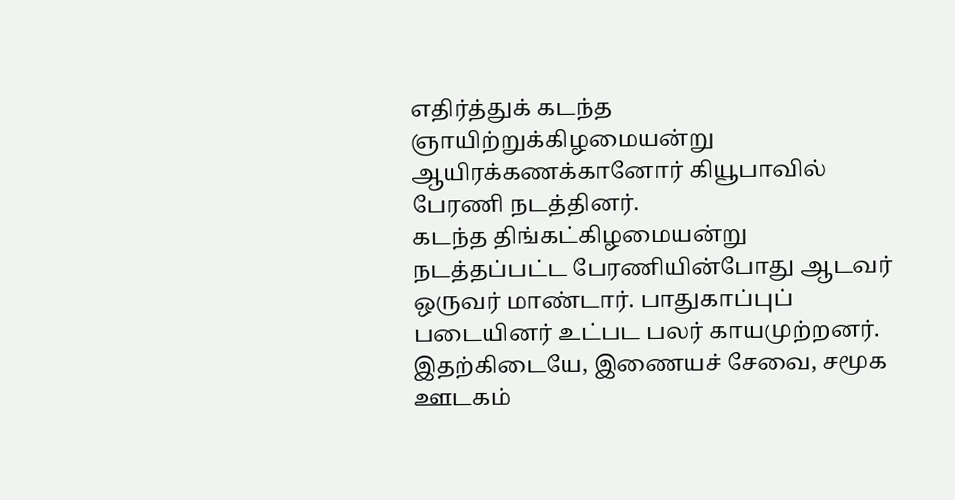எதிர்த்துக் கடந்த ஞாயிற்றுக்கிழமையன்று ஆயிரக்கணக்கானோர் கியூபாவில் பேரணி நடத்தினர்.
கடந்த திங்கட்கிழமையன்று நடத்தப்பட்ட பேரணியின்போது ஆடவர் ஒருவர் மாண்டார். பாதுகாப்புப் படையினர் உட்பட பலர் காயமுற்றனர்.
இதற்கிடையே, இணையச் சேவை, சமூக ஊடகம்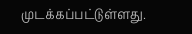முடக்கப்பட்டுள்ளது.